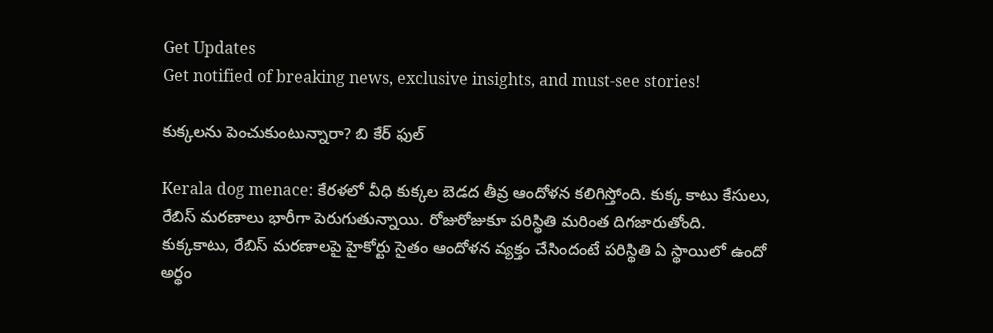Get Updates
Get notified of breaking news, exclusive insights, and must-see stories!

కుక్కలను పెంచుకుంటున్నారా? బి కేర్ ఫుల్

Kerala dog menace: కేరళలో వీధి కుక్కల బెడద తీవ్ర ఆందోళన కలిగిస్తోంది. కుక్క కాటు కేసులు, రేబిస్ మరణాలు భారీగా పెరుగుతున్నాయి. రోజురోజుకూ పరిస్థితి మరింత దిగజారుతోంది. కుక్కకాటు, రేబిస్ మరణాలపై హైకోర్టు సైతం ఆందోళన వ్యక్తం చేసిందంటే పరిస్థితి ఏ స్థాయిలో ఉందో అర్థం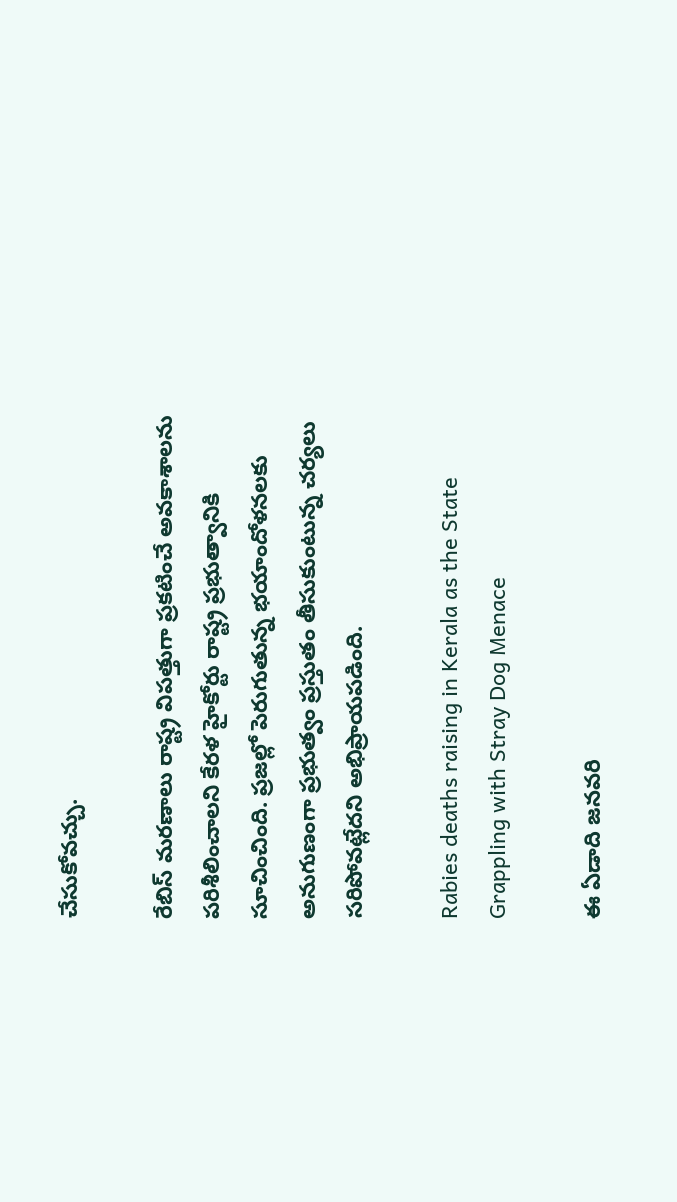చేసుకోవచ్చు.

రేబిస్ మరణాలు రాష్ట్ర విపత్తుగా ప్రకటించే అవకాశాలను పరిశీలించాలని కేరళ హైకోర్టు రాష్ట్ర ప్రభుత్వానికి సూచించింది. ప్రజల్లో పెరుగుతున్న భయాందోళనలకు అనుగుణంగా ప్రభుత్వం ప్రస్తుతం తీసుకుంటున్న చర్యలు సరిపోవట్లేదని అభిప్రాయపడింది.

Rabies deaths raising in Kerala as the State Grappling with Stray Dog Menace

ఈ ఏడాది జనవరి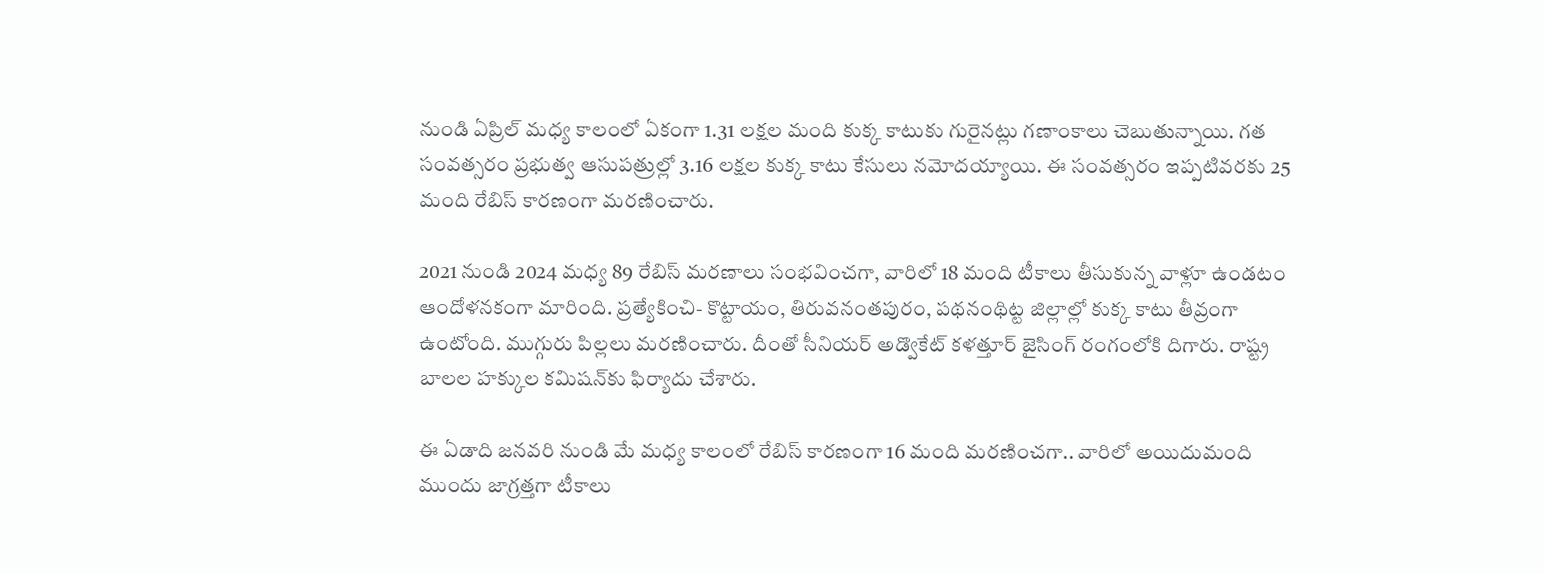నుండి ఏప్రిల్ మధ్య కాలంలో ఏకంగా 1.31 లక్షల మంది కుక్క కాటుకు గురైనట్లు గణాంకాలు చెబుతున్నాయి. గత సంవత్సరం ప్రభుత్వ ఆసుపత్రుల్లో 3.16 లక్షల కుక్క కాటు కేసులు నమోదయ్యాయి. ఈ సంవత్సరం ఇప్పటివరకు 25 మంది రేబిస్ కారణంగా మరణించారు.

2021 నుండి 2024 మధ్య 89 రేబిస్ మరణాలు సంభవించగా, వారిలో 18 మంది టీకాలు తీసుకున్న వాళ్లూ ఉండటం ఆందోళనకంగా మారింది. ప్రత్యేకించి- కొట్టాయం, తిరువనంతపురం, పథనంథిట్ట జిల్లాల్లో కుక్క కాటు తీవ్రంగా ఉంటోంది. ముగ్గురు పిల్లలు మరణించారు. దీంతో సీనియర్ అడ్వొకేట్ కళత్తూర్ జైసింగ్ రంగంలోకి దిగారు. రాష్ట్ర బాలల హక్కుల కమిషన్‌కు ఫిర్యాదు చేశారు.

ఈ ఏడాది జనవరి నుండి మే మధ్య కాలంలో రేబిస్ కారణంగా 16 మంది మరణించగా.. వారిలో అయిదుమంది ముందు జాగ్రత్తగా టీకాలు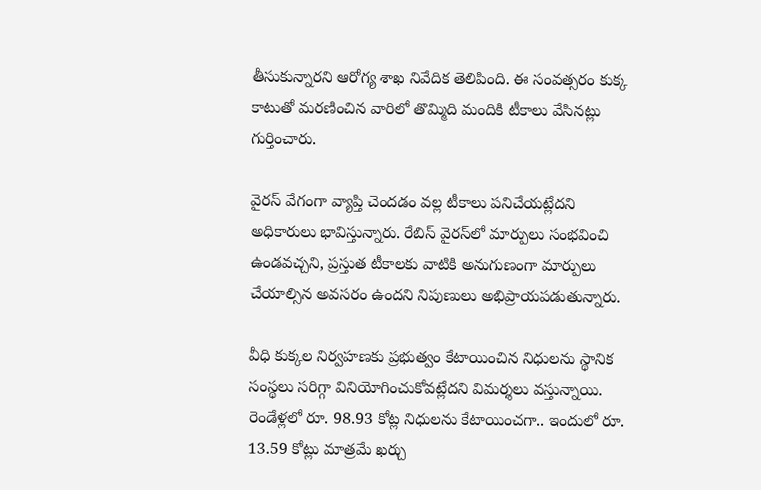తీసుకున్నారని ఆరోగ్య శాఖ నివేదిక తెలిపింది. ఈ సంవత్సరం కుక్క కాటుతో మరణించిన వారిలో తొమ్మిది మందికి టీకాలు వేసినట్లు గుర్తించారు.

వైరస్ వేగంగా వ్యాప్తి చెందడం వల్ల టీకాలు పనిచేయట్లేదని అధికారులు భావిస్తున్నారు. రేబిస్ వైరస్‌లో మార్పులు సంభవించి ఉండవచ్చని, ప్రస్తుత టీకాలకు వాటికి అనుగుణంగా మార్పులు చేయాల్సిన అవసరం ఉందని నిపుణులు అభిప్రాయపడుతున్నారు.

వీధి కుక్కల నిర్వహణకు ప్రభుత్వం కేటాయించిన నిధులను స్థానిక సంస్థలు సరిగ్గా వినియోగించుకోవట్లేదని విమర్శలు వస్తున్నాయి. రెండేళ్లలో రూ. 98.93 కోట్ల నిధులను కేటాయించగా.. ఇందులో రూ. 13.59 కోట్లు మాత్రమే ఖర్చు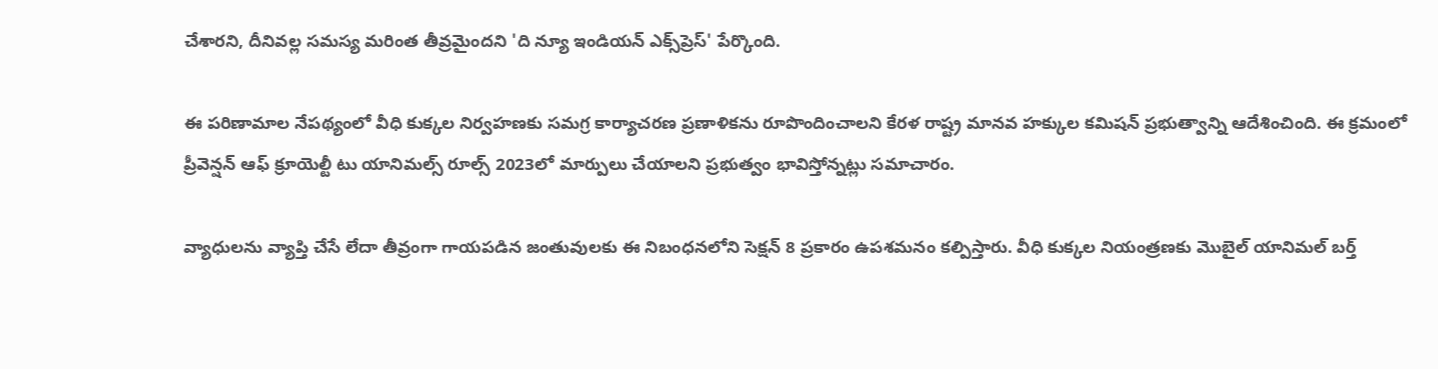చేశారని, దీనివల్ల సమస్య మరింత తీవ్రమైందని 'ది న్యూ ఇండియన్ ఎక్స్‌ప్రెస్' పేర్కొంది.

ఈ పరిణామాల నేపథ్యంలో వీధి కుక్కల నిర్వహణకు సమగ్ర కార్యాచరణ ప్రణాళికను రూపొందించాలని కేరళ రాష్ట్ర మానవ హక్కుల కమిషన్ ప్రభుత్వాన్ని ఆదేశించింది. ఈ క్రమంలో ప్రీవెన్షన్ ఆఫ్ క్రూయెల్టీ టు యానిమల్స్ రూల్స్ 2023లో మార్పులు చేయాలని ప్రభుత్వం భావిస్తోన్నట్లు సమాచారం.

వ్యాధులను వ్యాప్తి చేసే లేదా తీవ్రంగా గాయపడిన జంతువులకు ఈ నిబంధనలోని సెక్షన్ 8 ప్రకారం ఉపశమనం కల్పిస్తారు. వీధి కుక్కల నియంత్రణకు మొబైల్ యానిమల్ బర్త్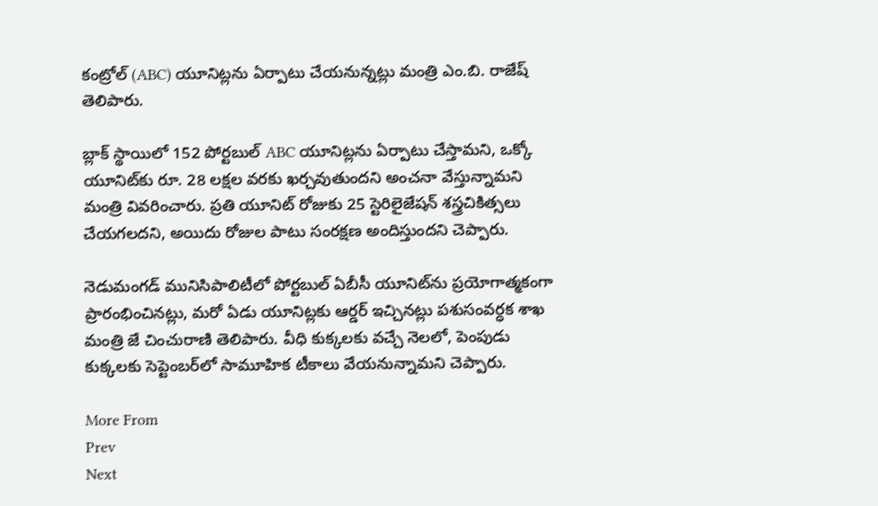కంట్రోల్ (ABC) యూనిట్లను ఏర్పాటు చేయనున్నట్లు మంత్రి ఎం.బి. రాజేష్ తెలిపారు.

బ్లాక్ స్థాయిలో 152 పోర్టబుల్ ABC యూనిట్లను ఏర్పాటు చేస్తామని, ఒక్కో యూనిట్‌కు రూ. 28 లక్షల వరకు ఖర్చవుతుందని అంచనా వేస్తున్నామని మంత్రి వివరించారు. ప్రతి యూనిట్ రోజుకు 25 స్టెరిలైజేషన్ శస్త్రచికిత్సలు చేయగలదని, అయిదు రోజుల పాటు సంరక్షణ అందిస్తుందని చెప్పారు.

నెడుమంగడ్ మునిసిపాలిటీలో పోర్టబుల్ ఏబీసీ యూనిట్‌ను ప్రయోగాత్మకంగా ప్రారంభించినట్లు, మరో ఏడు యూనిట్లకు ఆర్డర్ ఇచ్చినట్లు పశుసంవర్ధక శాఖ మంత్రి జే చించురాణి తెలిపారు. వీధి కుక్కలకు వచ్చే నెలలో, పెంపుడు కుక్కలకు సెప్టెంబర్‌లో సామూహిక టీకాలు వేయనున్నామని చెప్పారు.

More From
Prev
Next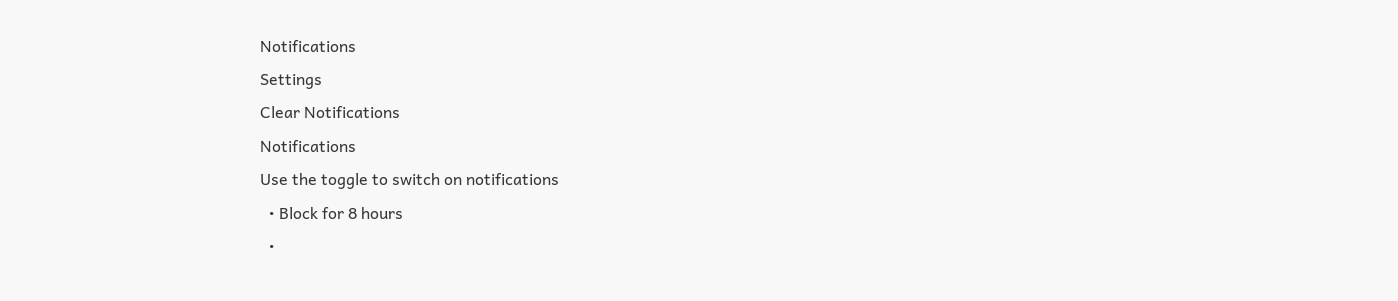Notifications
Settings
Clear Notifications
Notifications
Use the toggle to switch on notifications
  • Block for 8 hours
  •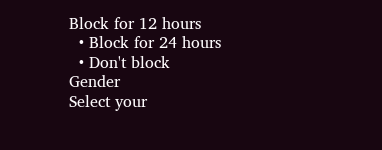Block for 12 hours
  • Block for 24 hours
  • Don't block
Gender
Select your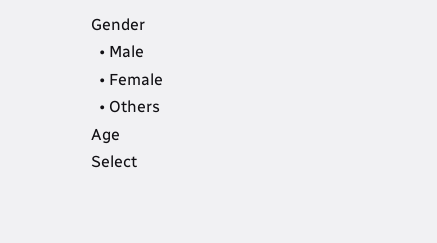Gender
  • Male
  • Female
  • Others
Age
Select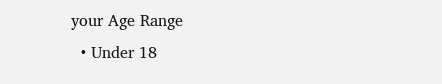your Age Range
  • Under 18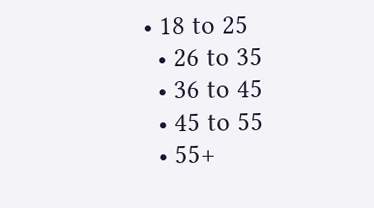• 18 to 25
  • 26 to 35
  • 36 to 45
  • 45 to 55
  • 55+